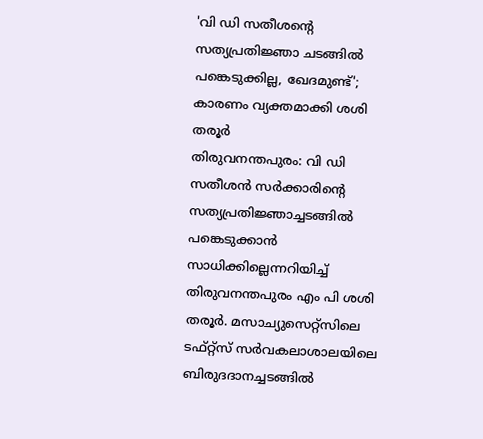'വി ഡി സതീശന്റെ സത്യപ്രതിജ്ഞാ ചടങ്ങിൽ പങ്കെടുക്കില്ല, ഖേദമുണ്ട്'; കാരണം വ്യക്തമാക്കി ശശി തരൂർ
തിരുവനന്തപുരം: വി ഡി സതീശൻ സർക്കാരിന്റെ സത്യപ്രതിജ്ഞാച്ചടങ്ങിൽ പങ്കെടുക്കാൻ സാധിക്കില്ലെന്നറിയിച്ച് തിരുവനന്തപുരം എം പി ശശി തരൂർ. മസാച്യുസെറ്റ്സിലെ ടഫ്റ്റ്സ് സർവകലാശാലയിലെ ബിരുദദാനച്ചടങ്ങിൽ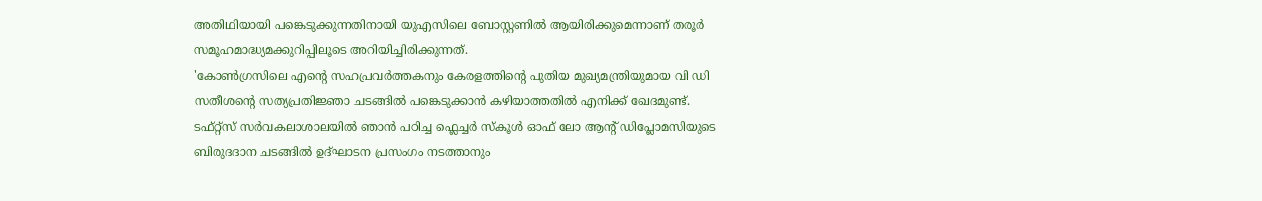അതിഥിയായി പങ്കെടുക്കുന്നതിനായി യുഎസിലെ ബോസ്റ്റണിൽ ആയിരിക്കുമെന്നാണ് തരൂർ സമൂഹമാദ്ധ്യമക്കുറിപ്പിലൂടെ അറിയിച്ചിരിക്കുന്നത്.
'കോൺഗ്രസിലെ എന്റെ സഹപ്രവർത്തകനും കേരളത്തിന്റെ പുതിയ മുഖ്യമന്ത്രിയുമായ വി ഡി സതീശന്റെ സത്യപ്രതിജ്ഞാ ചടങ്ങിൽ പങ്കെടുക്കാൻ കഴിയാത്തതിൽ എനിക്ക് ഖേദമുണ്ട്. ടഫ്റ്റ്സ് സർവകലാശാലയിൽ ഞാൻ പഠിച്ച ഫ്ലെച്ചർ സ്കൂൾ ഓഫ് ലോ ആന്റ് ഡിപ്ലോമസിയുടെ ബിരുദദാന ചടങ്ങിൽ ഉദ്ഘാടന പ്രസംഗം നടത്താനും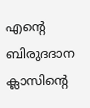എന്റെ ബിരുദദാന ക്ലാസിന്റെ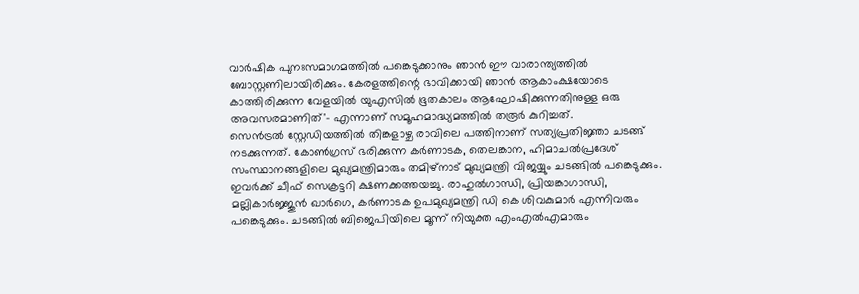വാർഷിക പുനഃസമാഗമത്തിൽ പങ്കെടുക്കാനും ഞാൻ ഈ വാരാന്ത്യത്തിൽ ബോസ്റ്റണിലായിരിക്കും. കേരളത്തിന്റെ ഭാവിക്കായി ഞാൻ ആകാംക്ഷയോടെ കാത്തിരിക്കുന്ന വേളയിൽ യുഎസിൽ ഭൂതകാലം ആഘോഷിക്കുന്നതിനുള്ള ഒരു അവസരമാണിത്'- എന്നാണ് സമൂഹമാദ്ധ്യമത്തിൽ തരൂർ കുറിച്ചത്.
സെൻട്രൽ സ്റ്റേഡിയത്തിൽ തിങ്കളാഴ്ച രാവിലെ പത്തിനാണ് സത്യപ്രതിജ്ഞാ ചടങ്ങ് നടക്കുന്നത്. കോൺഗ്രസ് ഭരിക്കുന്ന കർണാടക, തെലങ്കാന, ഹിമാചൽപ്രദേശ് സംസ്ഥാനങ്ങളിലെ മുഖ്യമന്ത്രിമാരും തമിഴ്നാട് മുഖ്യമന്ത്രി വിജയ്യും ചടങ്ങിൽ പങ്കെടുക്കും. ഇവർക്ക് ചീഫ് സെക്രട്ടറി ക്ഷണക്കത്തയച്ചു. രാഹുൽഗാന്ധി, പ്രിയങ്കാഗാന്ധി, മല്ലികാർജ്ജുൻ ഖാർഗെ, കർണാടക ഉപമുഖ്യമന്ത്രി ഡി കെ ശിവകുമാർ എന്നിവരും പങ്കെടുക്കും. ചടങ്ങിൽ ബിജെപിയിലെ മൂന്ന് നിയുക്ത എംഎൽഎമാരും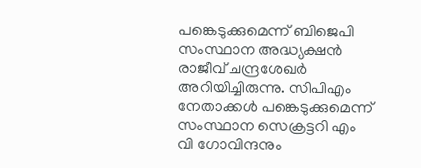പങ്കെടുക്കുമെന്ന് ബിജെപി സംസ്ഥാന അദ്ധ്യക്ഷൻ രാജീവ് ചന്ദ്രശേഖർ അറിയിച്ചിരുന്നു. സിപിഎം നേതാക്കൾ പങ്കെടുക്കുമെന്ന് സംസ്ഥാന സെക്രട്ടറി എം വി ഗോവിന്ദനും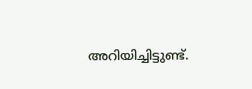അറിയിച്ചിട്ടുണ്ട്.